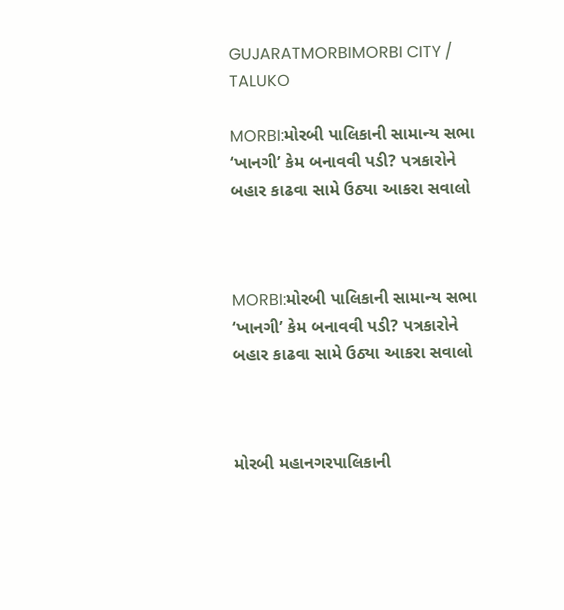GUJARATMORBIMORBI CITY / TALUKO

MORBI:મોરબી પાલિકાની સામાન્ય સભા ‘ખાનગી’ કેમ બનાવવી પડી? પત્રકારોને બહાર કાઢવા સામે ઉઠ્યા આકરા સવાલો



MORBI:મોરબી પાલિકાની સામાન્ય સભા ‘ખાનગી’ કેમ બનાવવી પડી? પત્રકારોને બહાર કાઢવા સામે ઉઠ્યા આકરા સવાલો



મોરબી મહાનગરપાલિકાની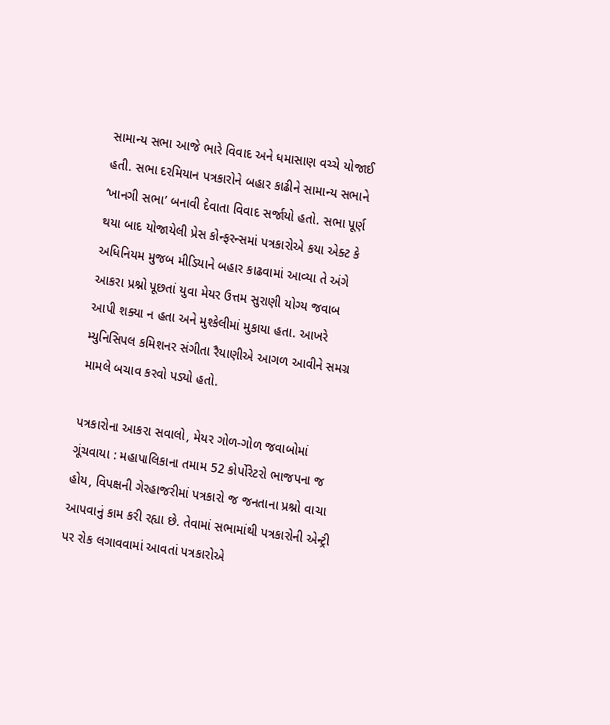સામાન્ય સભા આજે ભારે વિવાદ અને ધમાસાણ વચ્ચે યોજાઈ હતી. સભા દરમિયાન પત્રકારોને બહાર કાઢીને સામાન્ય સભાને ‘ખાનગી સભા’ બનાવી દેવાતા વિવાદ સર્જાયો હતો. સભા પૂર્ણ થયા બાદ યોજાયેલી પ્રેસ કોન્ફરન્સમાં પત્રકારોએ કયા એક્ટ કે અધિનિયમ મુજબ મીડિયાને બહાર કાઢવામાં આવ્યા તે અંગે આકરા પ્રશ્નો પૂછતાં યુવા મેયર ઉત્તમ સુરાણી યોગ્ય જવાબ આપી શક્યા ન હતા અને મુશ્કેલીમાં મુકાયા હતા. આખરે મ્યુનિસિપલ કમિશનર સંગીતા રૈયાણીએ આગળ આવીને સમગ્ર મામલે બચાવ કરવો પડ્યો હતો.

પત્રકારોના આકરા સવાલો, મેયર ગોળ-ગોળ જવાબોમાં ગૂંચવાયા : મહાપાલિકાના તમામ 52 કોર્પોરેટરો ભાજપના જ હોય, વિપક્ષની ગેરહાજરીમાં પત્રકારો જ જનતાના પ્રશ્નો વાચા આપવાનું કામ કરી રહ્યા છે. તેવામાં સભામાંથી પત્રકારોની એન્ટ્રી પર રોક લગાવવામાં આવતાં પત્રકારોએ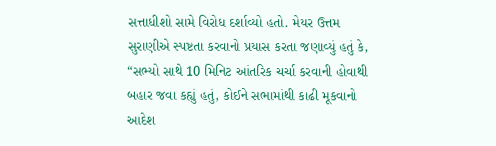સત્તાધીશો સામે વિરોધ દર્શાવ્યો હતો. મેયર ઉત્તમ સુરાણીએ સ્પષ્ટતા કરવાનો પ્રયાસ કરતા જણાવ્યું હતું કે, “સભ્યો સાથે 10 મિનિટ આંતરિક ચર્ચા કરવાની હોવાથી બહાર જવા કહ્યું હતું, કોઈને સભામાંથી કાઢી મૂકવાનો આદેશ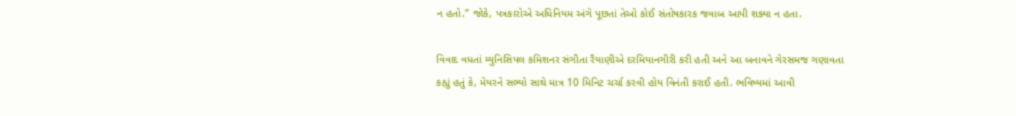ન હતો.” જોકે, પત્રકારોએ અધિનિયમ અંગે પૂછતાં તેઓ કોઈ સંતોષકારક જવાબ આપી શક્યા ન હતા.

વિવાદ વધતાં મ્યુનિસિપલ કમિશનર સંગીતા રૈયાણીએ દરમિયાનગીરી કરી હતી અને આ બનાવને ગેરસમજ ગણાવતા કહ્યું હતું કે, મેયરને સભ્યો સાથે માત્ર 10 મિનિટ ચર્ચા કરવી હોય વિનંતી કરાઈ હતી. ભવિષ્યમાં આવી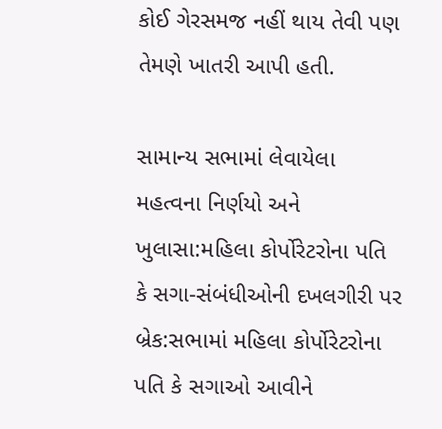કોઈ ગેરસમજ નહીં થાય તેવી પણ તેમણે ખાતરી આપી હતી.

સામાન્ય સભામાં લેવાયેલા મહત્વના નિર્ણયો અને ખુલાસા:મહિલા કોર્પોરેટરોના પતિ કે સગા-સંબંધીઓની દખલગીરી પર બ્રેક:સભામાં મહિલા કોર્પોરેટરોના પતિ કે સગાઓ આવીને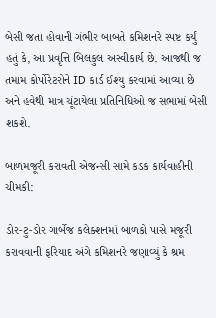બેસી જતા હોવાની ગંભીર બાબતે કમિશનરે સ્પષ્ટ કર્યું હતું કે, આ પ્રવૃત્તિ બિલકુલ અસ્વીકાર્ય છે. આજથી જ તમામ કોર્પોરેટરોને ID કાર્ડ ઈશ્યુ કરવામાં આવ્યા છે અને હવેથી માત્ર ચૂંટાયેલા પ્રતિનિધિઓ જ સભામાં બેસી શકશે.

બાળમજૂરી કરાવતી એજન્સી સામે કડક કાર્યવાહીની ચીમકી:

ડોર-ટુ-ડોર ગાર્બેજ કલેક્શનમાં બાળકો પાસે મજૂરી કરાવવાની ફરિયાદ અંગે કમિશનરે જણાવ્યું કે શ્રમ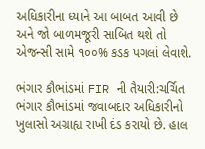અધિકારીના ધ્યાને આ બાબત આવી છે અને જો બાળમજૂરી સાબિત થશે તો એજન્સી સામે ૧૦૦% કડક પગલાં લેવાશે.

ભંગાર કૌભાંડમાં FIR ની તૈયારી:ચર્ચિત ભંગાર કૌભાંડમાં જવાબદાર અધિકારીનો ખુલાસો અગ્રાહ્ય રાખી દંડ કરાયો છે. હાલ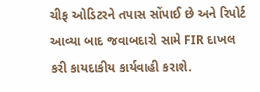ચીફ ઓડિટરને તપાસ સોંપાઈ છે અને રિપોર્ટ આવ્યા બાદ જવાબદારો સામે FIR દાખલ કરી કાયદાકીય કાર્યવાહી કરાશે.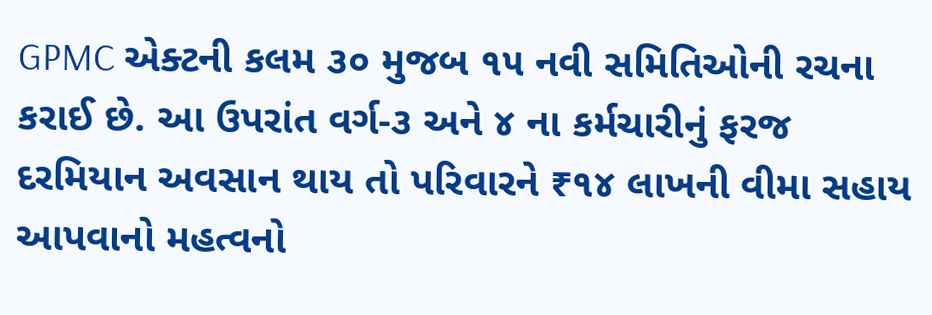GPMC એક્ટની કલમ ૩૦ મુજબ ૧૫ નવી સમિતિઓની રચના કરાઈ છે. આ ઉપરાંત વર્ગ-૩ અને ૪ ના કર્મચારીનું ફરજ દરમિયાન અવસાન થાય તો પરિવારને ₹૧૪ લાખની વીમા સહાય આપવાનો મહત્વનો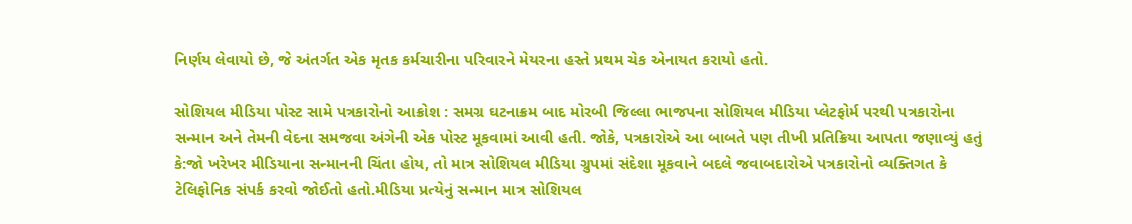નિર્ણય લેવાયો છે, જે અંતર્ગત એક મૃતક કર્મચારીના પરિવારને મેયરના હસ્તે પ્રથમ ચેક એનાયત કરાયો હતો.

સોશિયલ મીડિયા પોસ્ટ સામે પત્રકારોનો આક્રોશ : સમગ્ર ઘટનાક્રમ બાદ મોરબી જિલ્લા ભાજપના સોશિયલ મીડિયા પ્લેટફોર્મ પરથી પત્રકારોના સન્માન અને તેમની વેદના સમજવા અંગેની એક પોસ્ટ મૂકવામાં આવી હતી. જોકે, પત્રકારોએ આ બાબતે પણ તીખી પ્રતિક્રિયા આપતા જણાવ્યું હતું કે:જો ખરેખર મીડિયાના સન્માનની ચિંતા હોય, તો માત્ર સોશિયલ મીડિયા ગ્રુપમાં સંદેશા મૂકવાને બદલે જવાબદારોએ પત્રકારોનો વ્યક્તિગત કે ટેલિફોનિક સંપર્ક કરવો જોઈતો હતો.મીડિયા પ્રત્યેનું સન્માન માત્ર સોશિયલ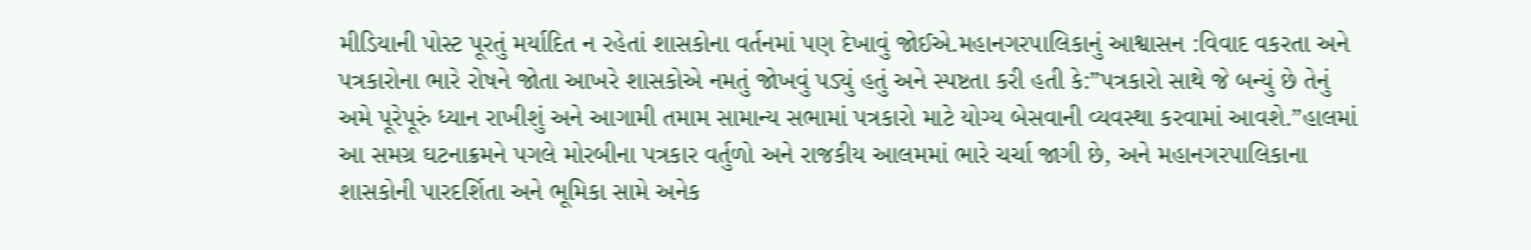મીડિયાની પોસ્ટ પૂરતું મર્યાદિત ન રહેતાં શાસકોના વર્તનમાં પણ દેખાવું જોઈએ.મહાનગરપાલિકાનું આશ્વાસન :વિવાદ વકરતા અને પત્રકારોના ભારે રોષને જોતા આખરે શાસકોએ નમતું જોખવું પડ્યું હતું અને સ્પષ્ટતા કરી હતી કે:”પત્રકારો સાથે જે બન્યું છે તેનું અમે પૂરેપૂરું ધ્યાન રાખીશું અને આગામી તમામ સામાન્ય સભામાં પત્રકારો માટે યોગ્ય બેસવાની વ્યવસ્થા કરવામાં આવશે.”હાલમાં આ સમગ્ર ઘટનાક્રમને પગલે મોરબીના પત્રકાર વર્તુળો અને રાજકીય આલમમાં ભારે ચર્ચા જાગી છે, અને મહાનગરપાલિકાના શાસકોની પારદર્શિતા અને ભૂમિકા સામે અનેક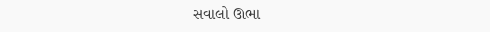સવાલો ઊભા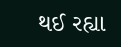થઈ રહ્યા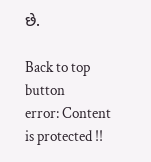છે.

Back to top button
error: Content is protected !!